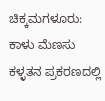ಚಿಕ್ಕಮಗಳೂರು: ಕಾಳು ಮೆಣಸು ಕಳ್ಳತನ ಪ್ರಕರಣದಲ್ಲಿ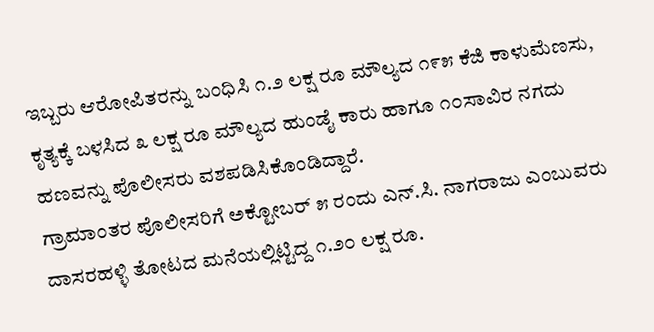ಇಬ್ಬರು ಆರೋಪಿತರನ್ನು ಬಂಧಿಸಿ ೧.೨ ಲಕ್ಷ ರೂ ಮೌಲ್ಯದ ೧೯೫ ಕೆಜಿ ಕಾಳುಮೆಣಸು, ಕೃತ್ಯಕ್ಕೆ ಬಳಸಿದ ೩ ಲಕ್ಷ ರೂ ಮೌಲ್ಯದ ಹುಂಡೈ ಕಾರು ಹಾಗೂ ೧೦ಸಾವಿರ ನಗದು ಹಣವನ್ನು ಪೊಲೀಸರು ವಶಪಡಿಸಿಕೊಂಡಿದ್ದಾರೆ.
ಗ್ರಾಮಾಂತರ ಪೊಲೀಸರಿಗೆ ಅಕ್ಟೋಬರ್ ೫ ರಂದು ಎನ್.ಸಿ. ನಾಗರಾಜು ಎಂಬುವರು ದಾಸರಹಳ್ಳಿ ತೋಟದ ಮನೆಯಲ್ಲಿಟ್ಟಿದ್ದ ೧.೨೦ ಲಕ್ಷ ರೂ.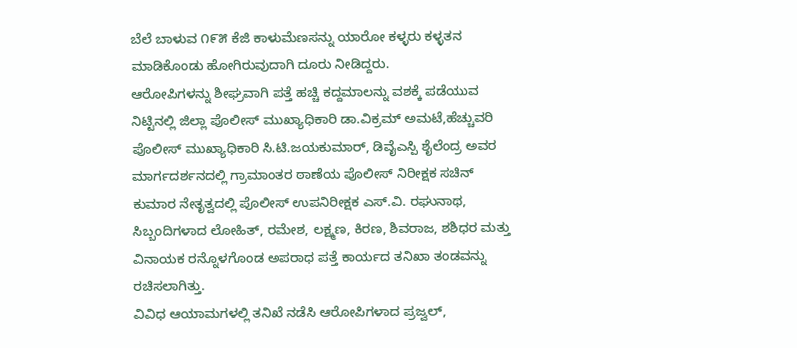ಬೆಲೆ ಬಾಳುವ ೧೯೫ ಕೆಜಿ ಕಾಳುಮೆಣಸನ್ನು ಯಾರೋ ಕಳ್ಳರು ಕಳ್ಳತನ ಮಾಡಿಕೊಂಡು ಹೋಗಿರುವುದಾಗಿ ದೂರು ನೀಡಿದ್ದರು.
ಆರೋಪಿಗಳನ್ನು ಶೀಘ್ರವಾಗಿ ಪತ್ತೆ ಹಚ್ಚಿ ಕದ್ದಮಾಲನ್ನು ವಶಕ್ಕೆ ಪಡೆಯುವ ನಿಟ್ಟಿನಲ್ಲಿ ಜಿಲ್ಲಾ ಪೊಲೀಸ್ ಮುಖ್ಯಾಧಿಕಾರಿ ಡಾ.ವಿಕ್ರಮ್ ಅಮಟೆ,ಹೆಚ್ಚುವರಿ ಪೊಲೀಸ್ ಮುಖ್ಯಾಧಿಕಾರಿ ಸಿ.ಟಿ.ಜಯಕುಮಾರ್, ಡಿವೈಎಸ್ಪಿ ಶೈಲೆಂದ್ರ ಅವರ ಮಾರ್ಗದರ್ಶನದಲ್ಲಿ ಗ್ರಾಮಾಂತರ ಠಾಣೆಯ ಪೊಲೀಸ್ ನಿರೀಕ್ಷಕ ಸಚಿನ್ ಕುಮಾರ ನೇತೃತ್ವದಲ್ಲಿ ಪೊಲೀಸ್ ಉಪನಿರೀಕ್ಷಕ ಎಸ್.ವಿ. ರಘುನಾಥ, ಸಿಬ್ಬಂದಿಗಳಾದ ಲೋಹಿತ್, ರಮೇಶ, ಲಕ್ಷ್ಮಣ, ಕಿರಣ, ಶಿವರಾಜ, ಶಶಿಧರ ಮತ್ತು ವಿನಾಯಕ ರನ್ನೊಳಗೊಂಡ ಅಪರಾಧ ಪತ್ತೆ ಕಾರ್ಯದ ತನಿಖಾ ತಂಡವನ್ನು ರಚಿಸಲಾಗಿತ್ತು.
ವಿವಿಧ ಆಯಾಮಗಳಲ್ಲಿ ತನಿಖೆ ನಡೆಸಿ ಆರೋಪಿಗಳಾದ ಪ್ರಜ್ವಲ್,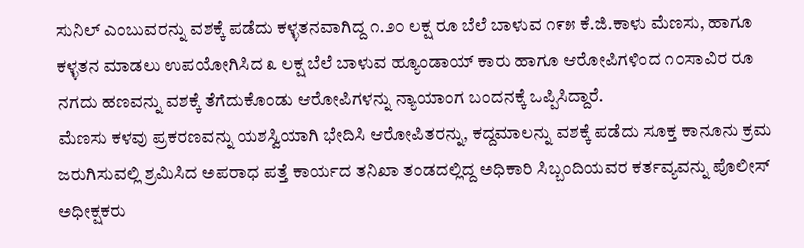ಸುನಿಲ್ ಎಂಬುವರನ್ನು ವಶಕ್ಕೆ ಪಡೆದು ಕಳ್ಳತನವಾಗಿದ್ದ ೧.೨೦ ಲಕ್ಷ ರೂ ಬೆಲೆ ಬಾಳುವ ೧೯೫ ಕೆ.ಜಿ.ಕಾಳು ಮೆಣಸು, ಹಾಗೂ ಕಳ್ಳತನ ಮಾಡಲು ಉಪಯೋಗಿಸಿದ ೩ ಲಕ್ಷ ಬೆಲೆ ಬಾಳುವ ಹ್ಯೂಂಡಾಯ್ ಕಾರು ಹಾಗೂ ಆರೋಪಿಗಳಿಂದ ೧೦ಸಾವಿರ ರೂ ನಗದು ಹಣವನ್ನು ವಶಕ್ಕೆ ತೆಗೆದುಕೊಂಡು ಆರೋಪಿಗಳನ್ನು ನ್ಯಾಯಾಂಗ ಬಂದನಕ್ಕೆ ಒಪ್ಪಿಸಿದ್ದಾರೆ.
ಮೆಣಸು ಕಳವು ಪ್ರಕರಣವನ್ನು ಯಶಸ್ವಿಯಾಗಿ ಭೇದಿಸಿ ಆರೋಪಿತರನ್ನು, ಕದ್ದಮಾಲನ್ನು ವಶಕ್ಕೆ ಪಡೆದು ಸೂಕ್ತ ಕಾನೂನು ಕ್ರಮ ಜರುಗಿಸುವಲ್ಲಿ ಶ್ರಮಿಸಿದ ಅಪರಾಧ ಪತ್ತೆ ಕಾರ್ಯದ ತನಿಖಾ ತಂಡದಲ್ಲಿದ್ದ ಅಧಿಕಾರಿ ಸಿಬ್ಬಂದಿಯವರ ಕರ್ತವ್ಯವನ್ನು ಪೊಲೀಸ್ ಅಧೀಕ್ಷಕರು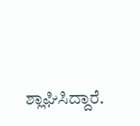ಶ್ಲಾಘಿಸಿದ್ದಾರೆ.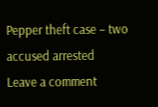Pepper theft case – two accused arrested
Leave a comment